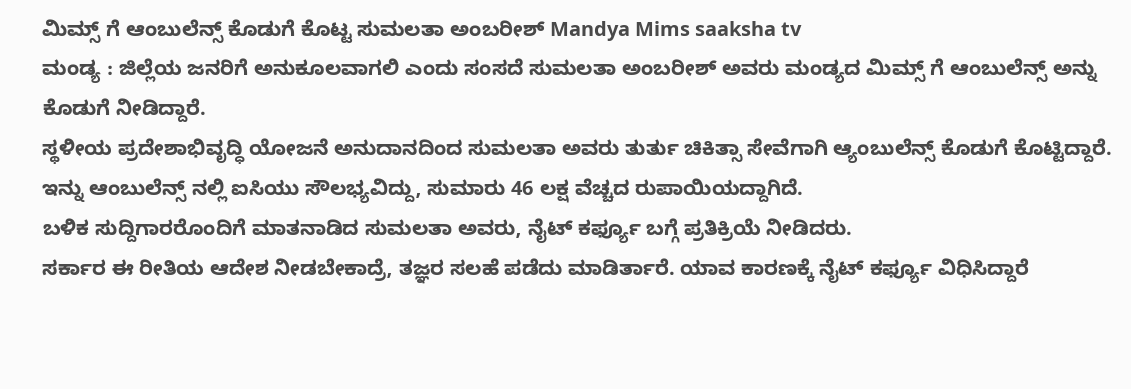ಮಿಮ್ಸ್ ಗೆ ಆಂಬುಲೆನ್ಸ್ ಕೊಡುಗೆ ಕೊಟ್ಟ ಸುಮಲತಾ ಅಂಬರೀಶ್ Mandya Mims saaksha tv
ಮಂಡ್ಯ : ಜಿಲ್ಲೆಯ ಜನರಿಗೆ ಅನುಕೂಲವಾಗಲಿ ಎಂದು ಸಂಸದೆ ಸುಮಲತಾ ಅಂಬರೀಶ್ ಅವರು ಮಂಡ್ಯದ ಮಿಮ್ಸ್ ಗೆ ಆಂಬುಲೆನ್ಸ್ ಅನ್ನು ಕೊಡುಗೆ ನೀಡಿದ್ದಾರೆ.
ಸ್ಥಳೀಯ ಪ್ರದೇಶಾಭಿವೃದ್ಧಿ ಯೋಜನೆ ಅನುದಾನದಿಂದ ಸುಮಲತಾ ಅವರು ತುರ್ತು ಚಿಕಿತ್ಸಾ ಸೇವೆಗಾಗಿ ಆ್ಯಂಬುಲೆನ್ಸ್ ಕೊಡುಗೆ ಕೊಟ್ಟಿದ್ದಾರೆ.
ಇನ್ನು ಆಂಬುಲೆನ್ಸ್ ನಲ್ಲಿ ಐಸಿಯು ಸೌಲಭ್ಯವಿದ್ದು, ಸುಮಾರು 46 ಲಕ್ಷ ವೆಚ್ಚದ ರುಪಾಯಿಯದ್ದಾಗಿದೆ.
ಬಳಿಕ ಸುದ್ದಿಗಾರರೊಂದಿಗೆ ಮಾತನಾಡಿದ ಸುಮಲತಾ ಅವರು, ನೈಟ್ ಕರ್ಫ್ಯೂ ಬಗ್ಗೆ ಪ್ರತಿಕ್ರಿಯೆ ನೀಡಿದರು.
ಸರ್ಕಾರ ಈ ರೀತಿಯ ಆದೇಶ ನೀಡಬೇಕಾದ್ರೆ, ತಜ್ಞರ ಸಲಹೆ ಪಡೆದು ಮಾಡಿರ್ತಾರೆ. ಯಾವ ಕಾರಣಕ್ಕೆ ನೈಟ್ ಕರ್ಫ್ಯೂ ವಿಧಿಸಿದ್ದಾರೆ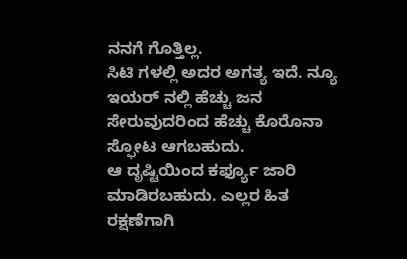ನನಗೆ ಗೊತ್ತಿಲ್ಲ.
ಸಿಟಿ ಗಳಲ್ಲಿ ಅದರ ಅಗತ್ಯ ಇದೆ. ನ್ಯೂ ಇಯರ್ ನಲ್ಲಿ ಹೆಚ್ಚು ಜನ ಸೇರುವುದರಿಂದ ಹೆಚ್ಚು ಕೊರೊನಾ ಸ್ಫೋಟ ಆಗಬಹುದು.
ಆ ದೃಷ್ಟಿಯಿಂದ ಕರ್ಫ್ಯೂ ಜಾರಿ ಮಾಡಿರಬಹುದು. ಎಲ್ಲರ ಹಿತ ರಕ್ಷಣೆಗಾಗಿ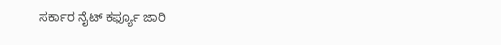ಸರ್ಕಾರ ನೈಟ್ ಕರ್ಫ್ಯೂ ಜಾರಿ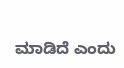ಮಾಡಿದೆ ಎಂದು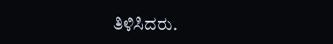ತಿಳಿಸಿದರು.